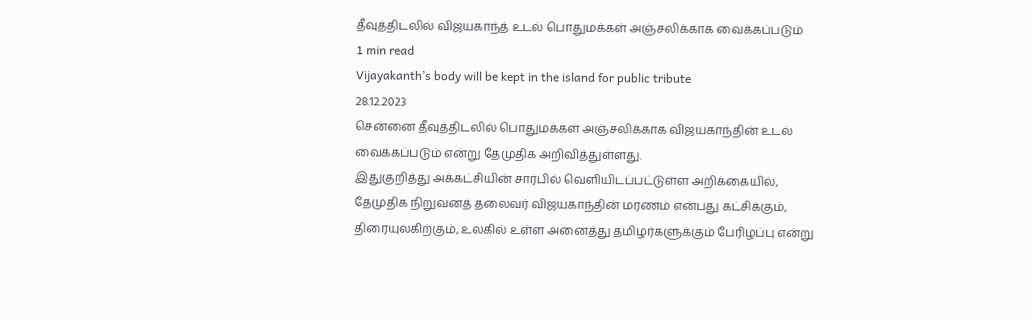தீவுத்திடலில் விஜயகாந்த் உடல் பொதுமக்கள் அஞ்சலிக்காக வைக்கப்படும்
1 min read
Vijayakanth’s body will be kept in the island for public tribute
28.12.2023
சென்னை தீவுத்திடலில் பொதுமக்கள் அஞ்சலிக்காக விஜயகாந்தின் உடல் வைக்கப்படும் என்று தேமுதிக அறிவித்துள்ளது.
இதுகுறித்து அக்கட்சியின் சார்பில் வெளியிடப்பட்டுள்ள அறிக்கையில், தேமுதிக நிறுவனத் தலைவர் விஜயகாந்தின் மரணம் என்பது கட்சிக்கும், திரையுலகிற்கும், உலகில் உள்ள அனைத்து தமிழர்களுக்கும் பேரிழப்பு என்று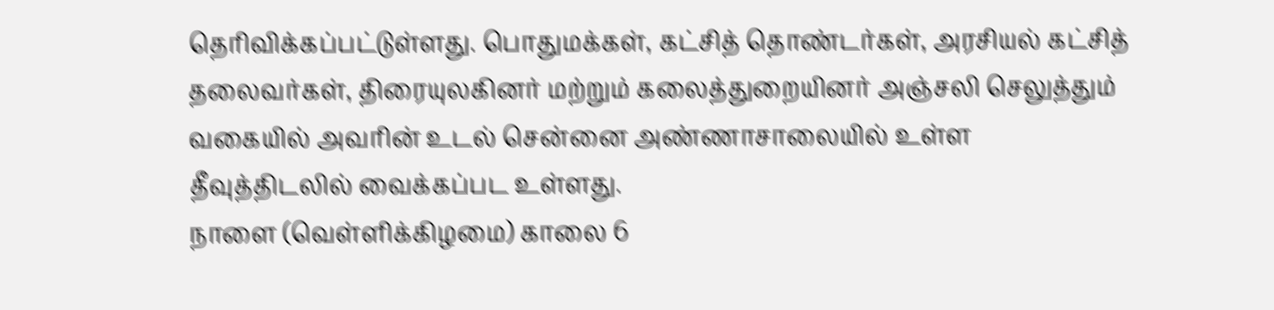தெரிவிக்கப்பட்டுள்ளது. பொதுமக்கள், கட்சித் தொண்டர்கள், அரசியல் கட்சித் தலைவர்கள், திரையுலகினர் மற்றும் கலைத்துறையினர் அஞ்சலி செலுத்தும் வகையில் அவரின் உடல் சென்னை அண்ணாசாலையில் உள்ள தீவுத்திடலில் வைக்கப்பட உள்ளது.
நாளை (வெள்ளிக்கிழமை) காலை 6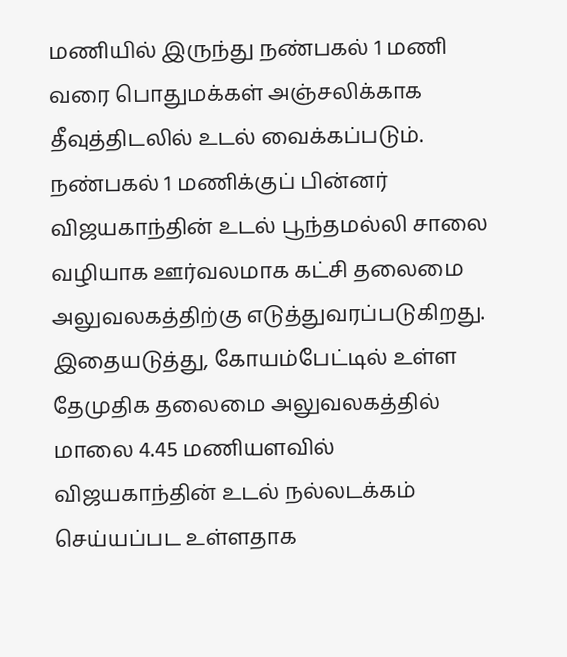மணியில் இருந்து நண்பகல் 1 மணி வரை பொதுமக்கள் அஞ்சலிக்காக தீவுத்திடலில் உடல் வைக்கப்படும். நண்பகல் 1 மணிக்குப் பின்னர் விஜயகாந்தின் உடல் பூந்தமல்லி சாலை வழியாக ஊர்வலமாக கட்சி தலைமை அலுவலகத்திற்கு எடுத்துவரப்படுகிறது. இதையடுத்து, கோயம்பேட்டில் உள்ள தேமுதிக தலைமை அலுவலகத்தில் மாலை 4.45 மணியளவில் விஜயகாந்தின் உடல் நல்லடக்கம் செய்யப்பட உள்ளதாக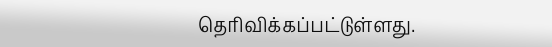தெரிவிக்கப்பட்டுள்ளது.